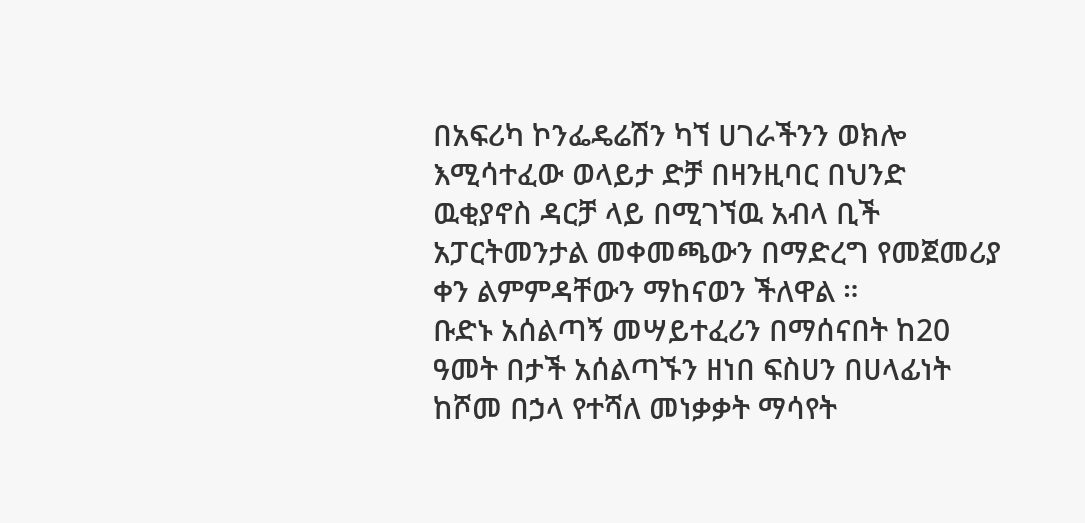በአፍሪካ ኮንፌዴሬሽን ካኘ ሀገራችንን ወክሎ እሚሳተፈው ወላይታ ድቻ በዛንዚባር በህንድ ዉቂያኖስ ዳርቻ ላይ በሚገኘዉ አብላ ቢች አፓርትመንታል መቀመጫውን በማድረግ የመጀመሪያ ቀን ልምምዳቸውን ማከናወን ችለዋል ።
ቡድኑ አሰልጣኝ መሣይተፈሪን በማሰናበት ከ20 ዓመት በታች አሰልጣኙን ዘነበ ፍስሀን በሀላፊነት ከሾመ በኃላ የተሻለ መነቃቃት ማሳየት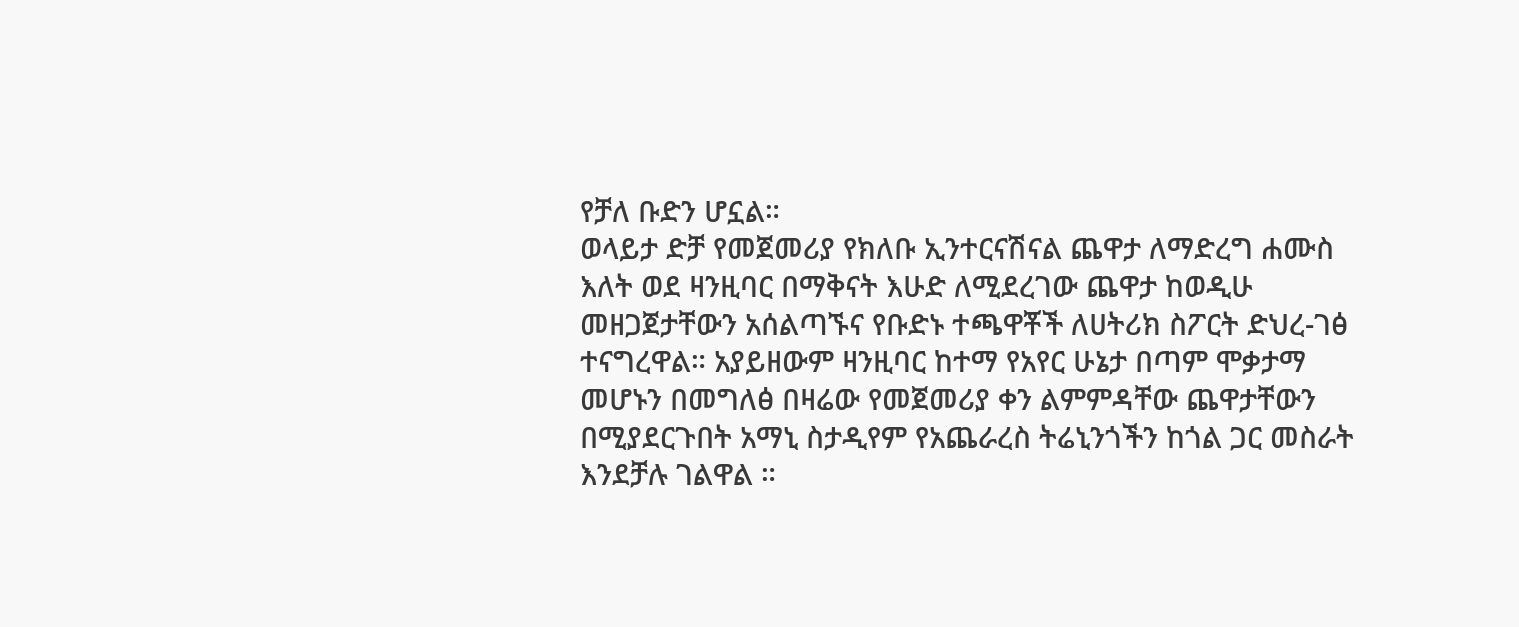የቻለ ቡድን ሆኗል።
ወላይታ ድቻ የመጀመሪያ የክለቡ ኢንተርናሽናል ጨዋታ ለማድረግ ሐሙስ እለት ወደ ዛንዚባር በማቅናት እሁድ ለሚደረገው ጨዋታ ከወዲሁ መዘጋጀታቸውን አሰልጣኙና የቡድኑ ተጫዋቾች ለሀትሪክ ስፖርት ድህረ-ገፅ ተናግረዋል። አያይዘውም ዛንዚባር ከተማ የአየር ሁኔታ በጣም ሞቃታማ መሆኑን በመግለፅ በዛሬው የመጀመሪያ ቀን ልምምዳቸው ጨዋታቸውን በሚያደርጉበት አማኒ ስታዲየም የአጨራረስ ትሬኒንጎችን ከጎል ጋር መስራት እንደቻሉ ገልዋል ።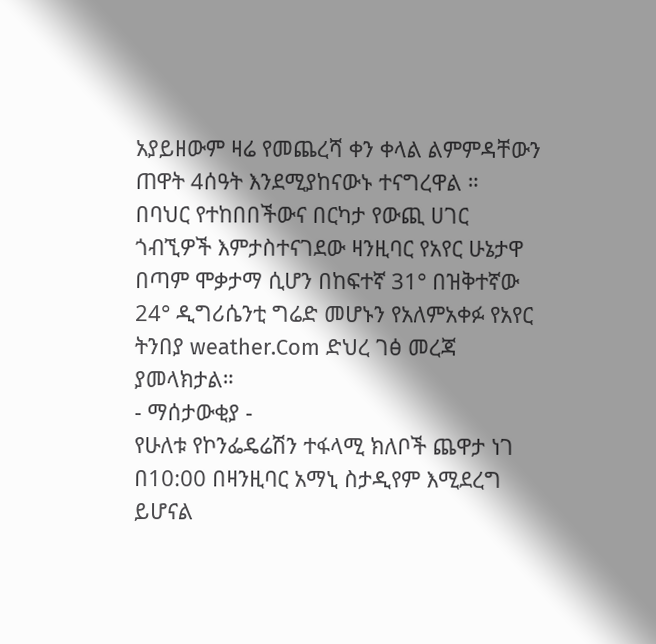አያይዘውም ዛሬ የመጨረሻ ቀን ቀላል ልምምዳቸውን ጠዋት 4ሰዓት እንደሚያከናውኑ ተናግረዋል ።
በባህር የተከበበችውና በርካታ የውጪ ሀገር ጎብኚዎች እምታስተናገደው ዛንዚባር የአየር ሁኔታዋ በጣም ሞቃታማ ሲሆን በከፍተኛ 31° በዝቅተኛው 24° ዲግሪሴንቲ ግሬድ መሆኑን የአለምአቀፉ የአየር ትንበያ weather.Com ድህረ ገፅ መረጃ ያመላክታል።
- ማሰታውቂያ -
የሁለቱ የኮንፌዴሬሽን ተፋላሚ ክለቦች ጨዋታ ነገ በ10:00 በዛንዚባር አማኒ ስታዲየም እሚደረግ ይሆናል